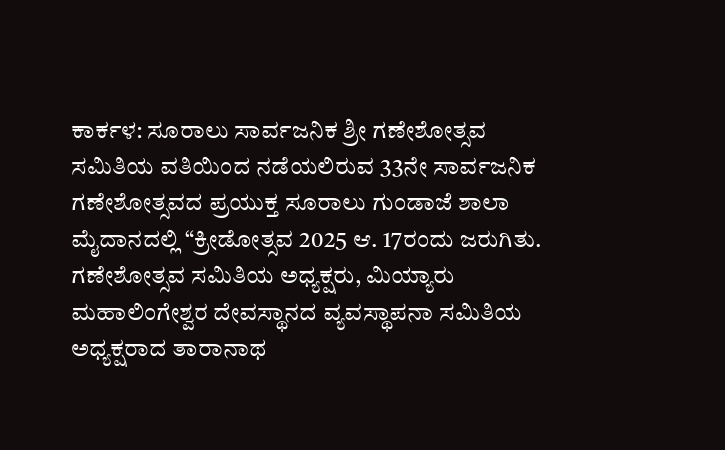ಕಾರ್ಕಳ: ಸೂರಾಲು ಸಾರ್ವಜನಿಕ ಶ್ರೀ ಗಣೇಶೋತ್ಸವ ಸಮಿತಿಯ ವತಿಯಿಂದ ನಡೆಯಲಿರುವ 33ನೇ ಸಾರ್ವಜನಿಕ ಗಣೇಶೋತ್ಸವದ ಪ್ರಯುಕ್ತ ಸೂರಾಲು ಗುಂಡಾಜೆ ಶಾಲಾ ಮೈದಾನದಲ್ಲಿ “ಕ್ರೀಡೋತ್ಸವ 2025 ಆ. 17ರಂದು ಜರುಗಿತು.
ಗಣೇಶೋತ್ಸವ ಸಮಿತಿಯ ಅಧ್ಯಕ್ಷರು, ಮಿಯ್ಯಾರು ಮಹಾಲಿಂಗೇಶ್ವರ ದೇವಸ್ಥಾನದ ವ್ಯವಸ್ಥಾಪನಾ ಸಮಿತಿಯ ಅಧ್ಯಕ್ಷರಾದ ತಾರಾನಾಥ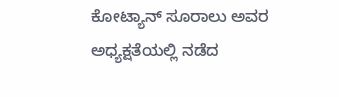ಕೋಟ್ಯಾನ್ ಸೂರಾಲು ಅವರ ಅಧ್ಯಕ್ಷತೆಯಲ್ಲಿ ನಡೆದ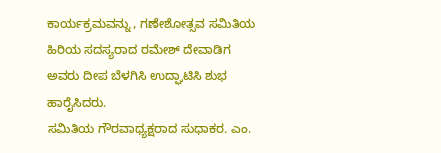ಕಾರ್ಯಕ್ರಮವನ್ನು , ಗಣೇಶೋತ್ಸವ ಸಮಿತಿಯ ಹಿರಿಯ ಸದಸ್ಯರಾದ ರಮೇಶ್ ದೇವಾಡಿಗ ಅವರು ದೀಪ ಬೆಳಗಿಸಿ ಉದ್ಘಾಟಿಸಿ ಶುಭ ಹಾರೈಸಿದರು.
ಸಮಿತಿಯ ಗೌರವಾಧ್ಯಕ್ಷರಾದ ಸುಧಾಕರ. ಎಂ.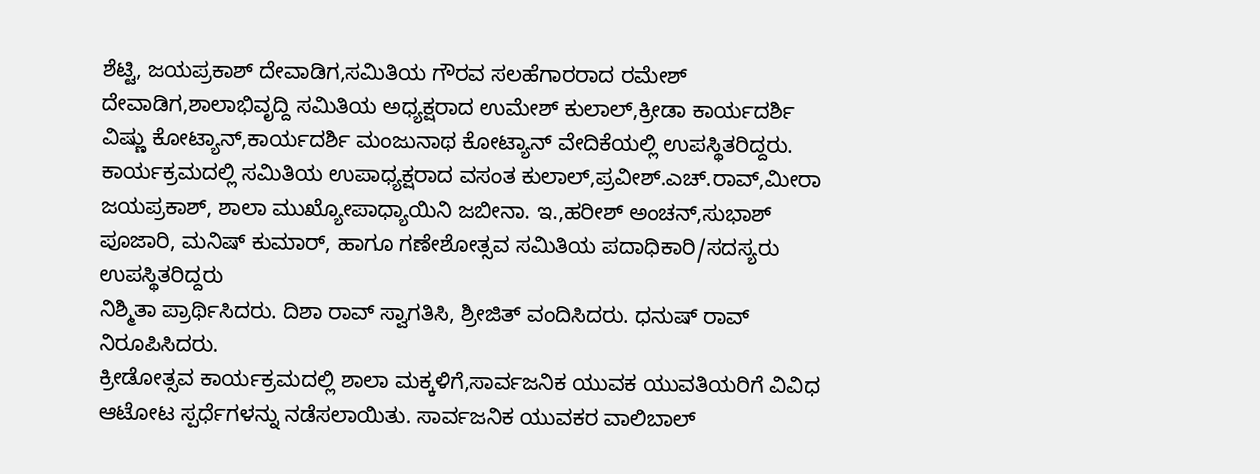ಶೆಟ್ಟಿ, ಜಯಪ್ರಕಾಶ್ ದೇವಾಡಿಗ,ಸಮಿತಿಯ ಗೌರವ ಸಲಹೆಗಾರರಾದ ರಮೇಶ್ ದೇವಾಡಿಗ,ಶಾಲಾಭಿವೃದ್ದಿ ಸಮಿತಿಯ ಅಧ್ಯಕ್ಷರಾದ ಉಮೇಶ್ ಕುಲಾಲ್,ಕ್ರೀಡಾ ಕಾರ್ಯದರ್ಶಿ ವಿಷ್ಣು ಕೋಟ್ಯಾನ್,ಕಾರ್ಯದರ್ಶಿ ಮಂಜುನಾಥ ಕೋಟ್ಯಾನ್ ವೇದಿಕೆಯಲ್ಲಿ ಉಪಸ್ಥಿತರಿದ್ದರು.
ಕಾರ್ಯಕ್ರಮದಲ್ಲಿ ಸಮಿತಿಯ ಉಪಾಧ್ಯಕ್ಷರಾದ ವಸಂತ ಕುಲಾಲ್,ಪ್ರವೀಶ್.ಎಚ್.ರಾವ್,ಮೀರಾ ಜಯಪ್ರಕಾಶ್, ಶಾಲಾ ಮುಖ್ಯೋಪಾಧ್ಯಾಯಿನಿ ಜಬೀನಾ. ಇ.,ಹರೀಶ್ ಅಂಚನ್,ಸುಭಾಶ್ ಪೂಜಾರಿ, ಮನಿಷ್ ಕುಮಾರ್, ಹಾಗೂ ಗಣೇಶೋತ್ಸವ ಸಮಿತಿಯ ಪದಾಧಿಕಾರಿ/ಸದಸ್ಯರು ಉಪಸ್ಥಿತರಿದ್ದರು
ನಿಶ್ಮಿತಾ ಪ್ರಾರ್ಥಿಸಿದರು. ದಿಶಾ ರಾವ್ ಸ್ವಾಗತಿಸಿ, ಶ್ರೀಜಿತ್ ವಂದಿಸಿದರು. ಧನುಷ್ ರಾವ್ ನಿರೂಪಿಸಿದರು.
ಕ್ರೀಡೋತ್ಸವ ಕಾರ್ಯಕ್ರಮದಲ್ಲಿ ಶಾಲಾ ಮಕ್ಕಳಿಗೆ,ಸಾರ್ವಜನಿಕ ಯುವಕ ಯುವತಿಯರಿಗೆ ವಿವಿಧ ಆಟೋಟ ಸ್ಪರ್ಧೆಗಳನ್ನು ನಡೆಸಲಾಯಿತು. ಸಾರ್ವಜನಿಕ ಯುವಕರ ವಾಲಿಬಾಲ್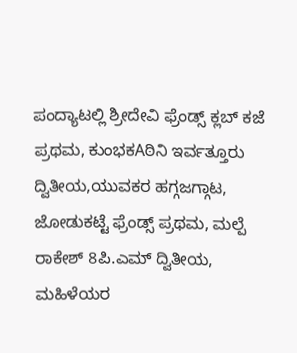ಪಂದ್ಯಾಟಲ್ಲಿ ಶ್ರೀದೇವಿ ಫ್ರೆಂಡ್ಸ್ ಕ್ಲಬ್ ಕಜೆ ಪ್ರಥಮ, ಕುಂಭಕAಠಿನಿ ಇರ್ವತ್ತೂರು ದ್ವಿತೀಯ,ಯುವಕರ ಹಗ್ಗಜಗ್ಗಾಟ, ಜೋಡುಕಟ್ಟೆ ಫ್ರೆಂಡ್ಸ್ ಪ್ರಥಮ, ಮಲ್ಪೆ ರಾಕೇಶ್ 8ಪಿ.ಎಮ್ ದ್ವಿತೀಯ, ಮಹಿಳೆಯರ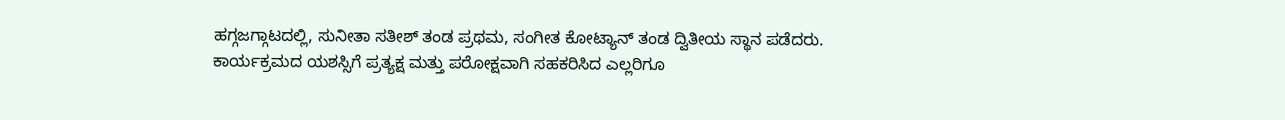ಹಗ್ಗಜಗ್ಗಾಟದಲ್ಲಿ, ಸುನೀತಾ ಸತೀಶ್ ತಂಡ ಪ್ರಥಮ, ಸಂಗೀತ ಕೋಟ್ಯಾನ್ ತಂಡ ದ್ವಿತೀಯ ಸ್ಥಾನ ಪಡೆದರು.
ಕಾರ್ಯಕ್ರಮದ ಯಶಸ್ಸಿಗೆ ಪ್ರತ್ಯಕ್ಷ ಮತ್ತು ಪರೋಕ್ಷವಾಗಿ ಸಹಕರಿಸಿದ ಎಲ್ಲರಿಗೂ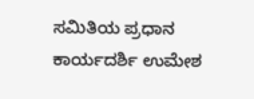ಸಮಿತಿಯ ಪ್ರಧಾನ ಕಾರ್ಯದರ್ಶಿ ಉಮೇಶ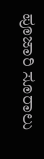ಪೂಜಾರಿ ಸೂರಾಲು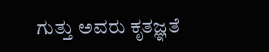ಗುತ್ತು ಅವರು ಕೃತಜ್ಞತೆ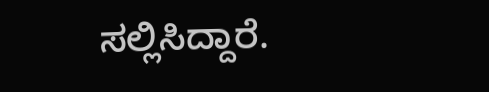ಸಲ್ಲಿಸಿದ್ದಾರೆ.